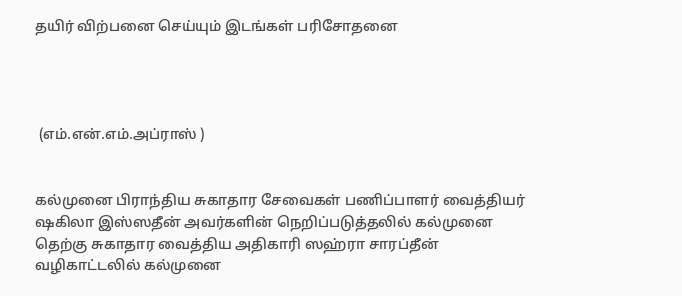தயிர் விற்பனை செய்யும் இடங்கள் பரிசோதனை




 (எம்.என்.எம்.அப்ராஸ் )


கல்முனை பிராந்திய சுகாதார சேவைகள் பணிப்பாளர் வைத்தியர் ஷகிலா இஸ்ஸதீன் அவர்களின் நெறிப்படுத்தலில் கல்முனை தெற்கு சுகாதார வைத்திய அதிகாரி ஸஹ்ரா சாரப்தீன் வழிகாட்டலில் கல்முனை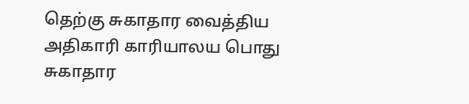தெற்கு சுகாதார வைத்திய அதிகாரி காரியாலய பொது சுகாதார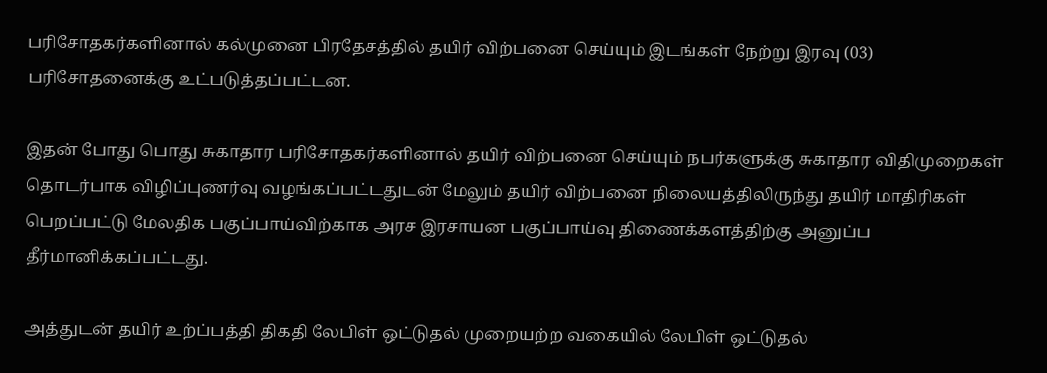பரிசோதகர்களினால் கல்முனை பிரதேசத்தில் தயிர் விற்பனை செய்யும் இடங்கள் நேற்று இரவு (03) பரிசோதனைக்கு உட்படுத்தப்பட்டன.

இதன் போது பொது சுகாதார பரிசோதகர்களினால் தயிர் விற்பனை செய்யும் நபர்களுக்கு சுகாதார விதிமுறைகள் தொடர்பாக விழிப்புணர்வு வழங்கப்பட்டதுடன் மேலும் தயிர் விற்பனை நிலையத்திலிருந்து தயிர் மாதிரிகள் பெறப்பட்டு மேலதிக பகுப்பாய்விற்காக அரச இரசாயன பகுப்பாய்வு திணைக்களத்திற்கு அனுப்ப தீர்மானிக்கப்பட்டது.

அத்துடன் தயிர் உற்ப்பத்தி திகதி லேபிள் ஒட்டுதல் முறையற்ற வகையில் லேபிள் ஒட்டுதல்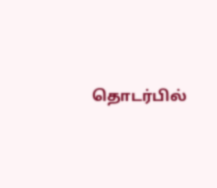தொடர்பில்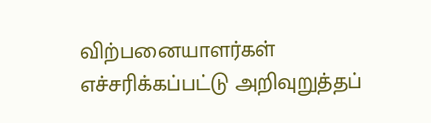விற்பனையாளர்கள் எச்சரிக்கப்பட்டு அறிவுறுத்தப்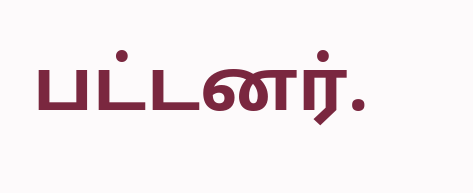பட்டனர்.